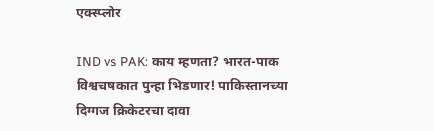एक्स्प्लोर

IND vs PAK: काय म्हणता? भारत-पाक विश्वचषकात पुन्हा भिडणार! पाकिस्तानच्या दिग्गज क्रिकेटरचा दावा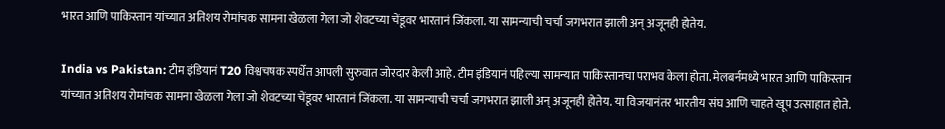भारत आणि पाकिस्तान यांच्यात अतिशय रोमांचक सामना खेळला गेला जो शेवटच्या चेंडूवर भारतानं जिंकला. या सामन्याची चर्चा जगभरात झाली अन् अजूनही होतेय.

India vs Pakistan: टीम इंडियानं T20 विश्वचषक स्पर्धेत आपली सुरुवात जोरदार केली आहे. टीम इंडियानं पहिल्या सामन्यात पाकिस्तानचा पराभव केला होता. मेलबर्नमध्ये भारत आणि पाकिस्तान यांच्यात अतिशय रोमांचक सामना खेळला गेला जो शेवटच्या चेंडूवर भारतानं जिंकला. या सामन्याची चर्चा जगभरात झाली अन् अजूनही होतेय. या विजयानंतर भारतीय संघ आणि चाहते खूप उत्साहात होते.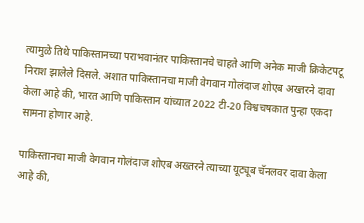त्यामुळे तिथे पाकिस्तानच्या पराभवानंतर पाकिस्तानचे चाहते आणि अनेक माजी क्रिकेटपटू निराश झालेले दिसले. अशात पाकिस्तानचा माजी वेगवान गोलंदाज शोएब अख्तरने दावा केला आहे की, भारत आणि पाकिस्तान यांच्यात 2022 टी-20 विश्वचषकात पुन्हा एकदा सामना होणार आहे.

पाकिस्तानचा माजी वेगवान गोलंदाज शोएब अख्तरने त्याच्या यूट्यूब चॅनलवर दावा केला आहे की,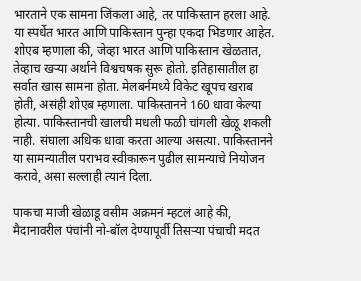भारताने एक सामना जिंकला आहे, तर पाकिस्तान हरला आहे. या स्पर्धेत भारत आणि पाकिस्तान पुन्हा एकदा भिडणार आहेत. शोएब म्हणाला की, जेव्हा भारत आणि पाकिस्तान खेळतात, तेव्हाच खऱ्या अर्थाने विश्वचषक सुरू होतो. इतिहासातील हा सर्वात खास सामना होता. मेलबर्नमध्ये विकेट खूपच खराब होती, असंही शोएब म्हणाला. पाकिस्तानने 160 धावा केल्या होत्या. पाकिस्तानची खालची मधली फळी चांगली खेळू शकली नाही. संघाला अधिक धावा करता आल्या असत्या. पाकिस्तानने या सामन्यातील पराभव स्वीकारून पुढील सामन्याचे नियोजन करावे, असा सल्लाही त्यानं दिला.

पाकचा माजी खेळाडू वसीम अक्रमनं म्हटलं आहे की, मैदानावरील पंचांनी नो-बॉल देण्यापूर्वी तिसऱ्या पंचाची मदत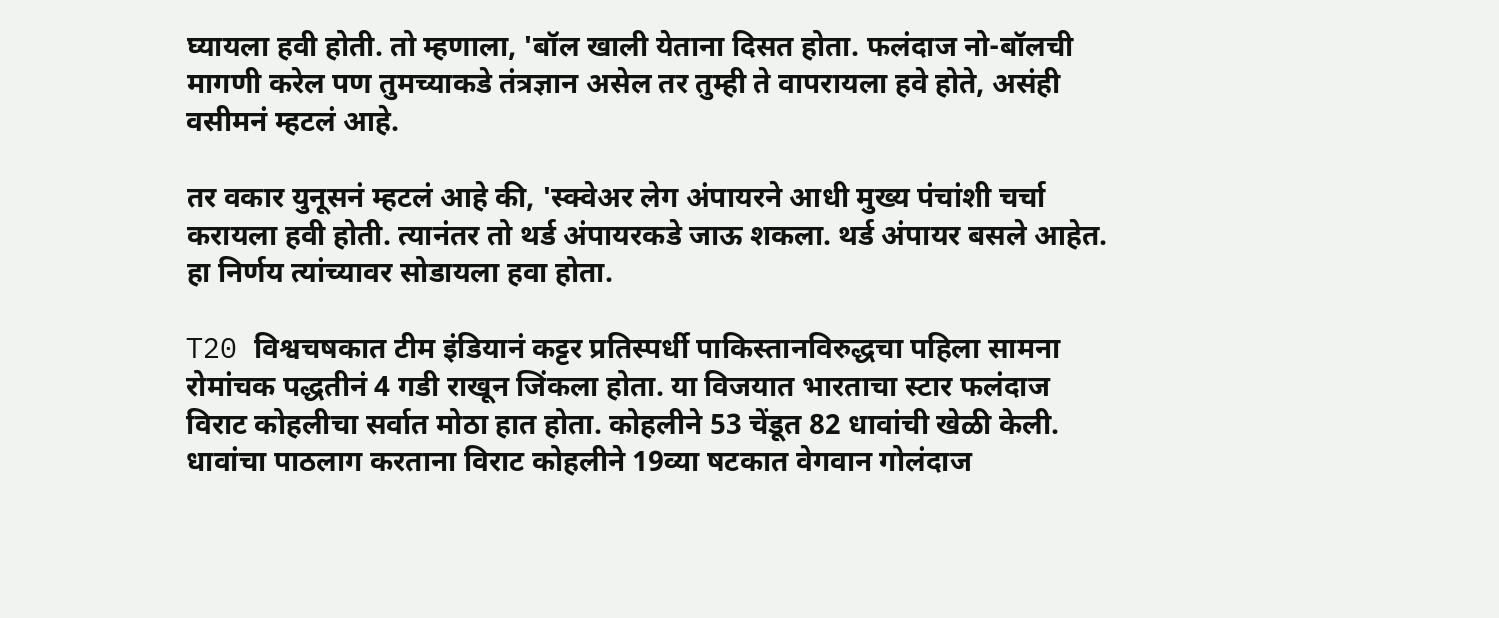घ्यायला हवी होती. तो म्हणाला, 'बॉल खाली येताना दिसत होता. फलंदाज नो-बॉलची मागणी करेल पण तुमच्याकडे तंत्रज्ञान असेल तर तुम्ही ते वापरायला हवे होते, असंही वसीमनं म्हटलं आहे.

तर वकार युनूसनं म्हटलं आहे की, 'स्क्वेअर लेग अंपायरने आधी मुख्य पंचांशी चर्चा करायला हवी होती. त्यानंतर तो थर्ड अंपायरकडे जाऊ शकला. थर्ड अंपायर बसले आहेत. हा निर्णय त्यांच्यावर सोडायला हवा होता.

T20 विश्वचषकात टीम इंडियानं कट्टर प्रतिस्पर्धी पाकिस्तानविरुद्धचा पहिला सामना रोमांचक पद्धतीनं 4 गडी राखून जिंकला होता. या विजयात भारताचा स्टार फलंदाज विराट कोहलीचा सर्वात मोठा हात होता. कोहलीने 53 चेंडूत 82 धावांची खेळी केली. धावांचा पाठलाग करताना विराट कोहलीने 19व्या षटकात वेगवान गोलंदाज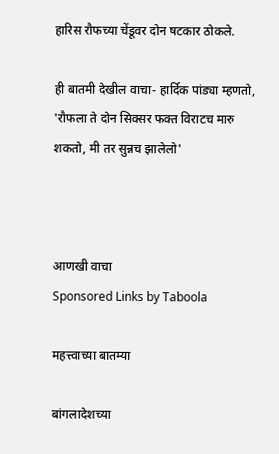हारिस रौफच्या चेंडूवर दोन षटकार ठोकले.

ही बातमी देखील वाचा- हार्दिक पांड्या म्हणतो, 'रौफला ते दोन सिक्सर फक्त विराटच मारु शकतो, मी तर सुन्नच झालेलो'



आणखी वाचा
Sponsored Links by Taboola

महत्त्वाच्या बातम्या

बांगलादेशच्या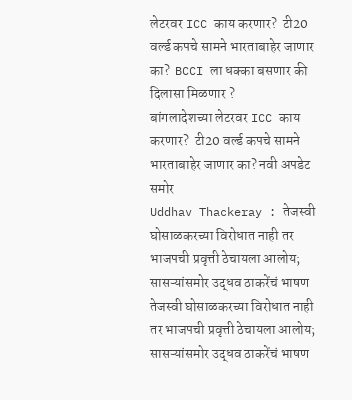लेटरवर ICC काय करणार?  टी20 वर्ल्ड कपचे सामने भारताबाहेर जाणार का?  BCCI ला धक्का बसणार की दिलासा मिळणार ?
बांगलादेशच्या लेटरवर ICC काय करणार?  टी20 वर्ल्ड कपचे सामने भारताबाहेर जाणार का? नवी अपडेट समोर
Uddhav Thackeray : तेजस्वी घोसाळकरच्या विरोधात नाही तर भाजपची प्रवृत्ती ठेचायला आलोय; सासऱ्यांसमोर उद्धव ठाकरेंचं भाषण
तेजस्वी घोसाळकरच्या विरोधात नाही तर भाजपची प्रवृत्ती ठेचायला आलोय; सासऱ्यांसमोर उद्धव ठाकरेंचं भाषण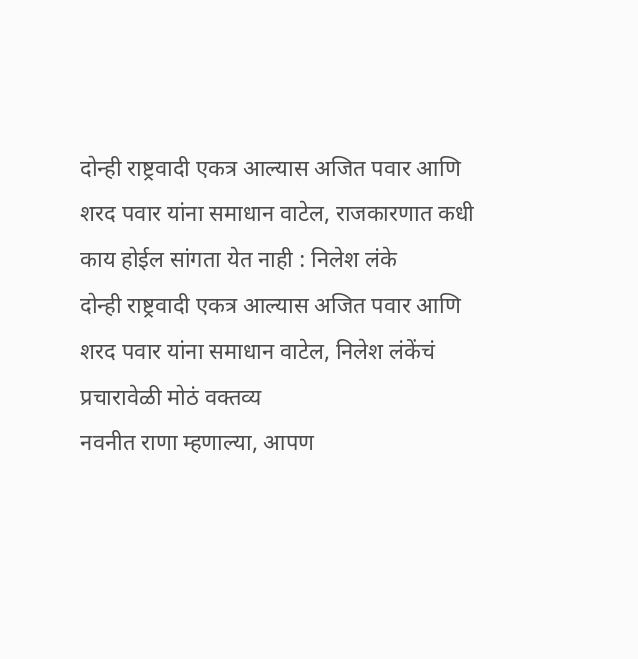दोन्ही राष्ट्रवादी एकत्र आल्यास अजित पवार आणि शरद पवार यांना समाधान वाटेल, राजकारणात कधी काय होईल सांगता येत नाही : निलेश लंके
दोन्ही राष्ट्रवादी एकत्र आल्यास अजित पवार आणि शरद पवार यांना समाधान वाटेल, निलेश लंकेंचं प्रचारावेळी मोठं वक्तव्य
नवनीत राणा म्हणाल्या, आपण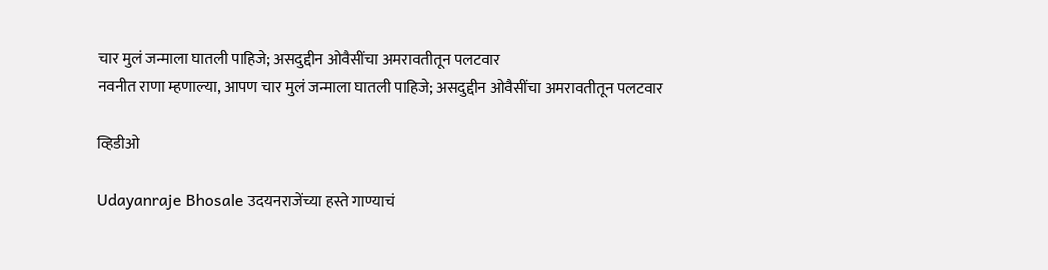चार मुलं जन्माला घातली पाहिजे; असदुद्दीन ओवैसींचा अमरावतीतून पलटवार
नवनीत राणा म्हणाल्या, आपण चार मुलं जन्माला घातली पाहिजे; असदुद्दीन ओवैसींचा अमरावतीतून पलटवार

व्हिडीओ

Udayanraje Bhosale उदयनराजेंच्या हस्ते गाण्याचं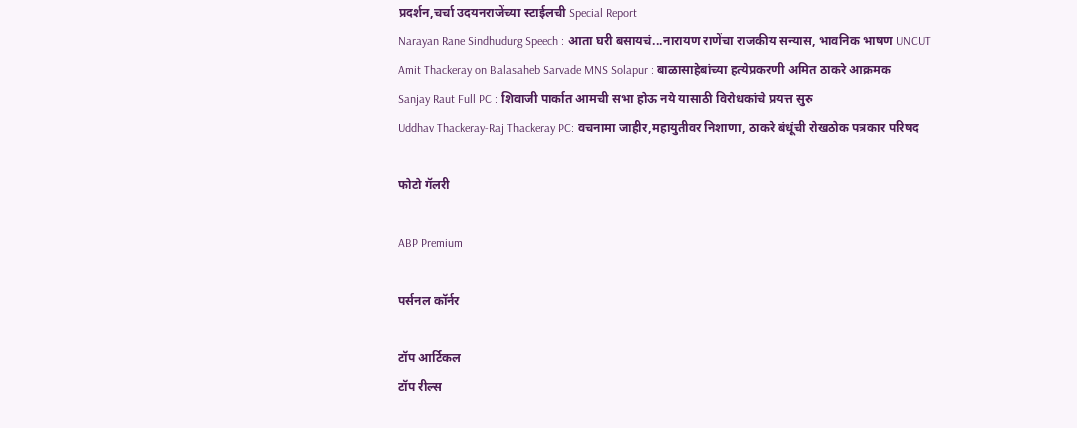प्रदर्शन,चर्चा उदयनराजेंच्या स्टाईलची Special Report
Narayan Rane Sindhudurg Speech : आता घरी बसायचं...नारायण राणेंचा राजकीय सन्यास, भावनिक भाषण UNCUT
Amit Thackeray on Balasaheb Sarvade MNS Solapur : बाळासाहेबांच्या हत्येप्रकरणी अमित ठाकरे आक्रमक
Sanjay Raut Full PC : शिवाजी पार्कात आमची सभा होऊ नये यासाठी विरोधकांचे प्रयत्त सुरु
Uddhav Thackeray-Raj Thackeray PC: वचनामा जाहीर,महायुतीवर निशाणा, ठाकरे बंधूंची रोखठोक पत्रकार परिषद

फोटो गॅलरी

ABP Premium

पर्सनल कॉर्नर

टॉप आर्टिकल
टॉप रील्स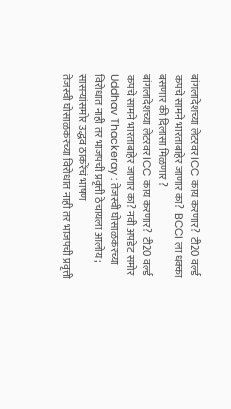बांगलादेशच्या लेटरवर ICC काय करणार?  टी20 वर्ल्ड कपचे सामने भारताबाहेर जाणार का?  BCCI ला धक्का बसणार की दिलासा मिळणार ?
बांगलादेशच्या लेटरवर ICC काय करणार?  टी20 वर्ल्ड कपचे सामने भारताबाहेर जाणार का? नवी अपडेट समोर
Uddhav Thackeray : तेजस्वी घोसाळकरच्या विरोधात नाही तर भाजपची प्रवृत्ती ठेचायला आलोय; सासऱ्यांसमोर उद्धव ठाकरेंचं भाषण
तेजस्वी घोसाळकरच्या विरोधात नाही तर भाजपची प्रवृत्ती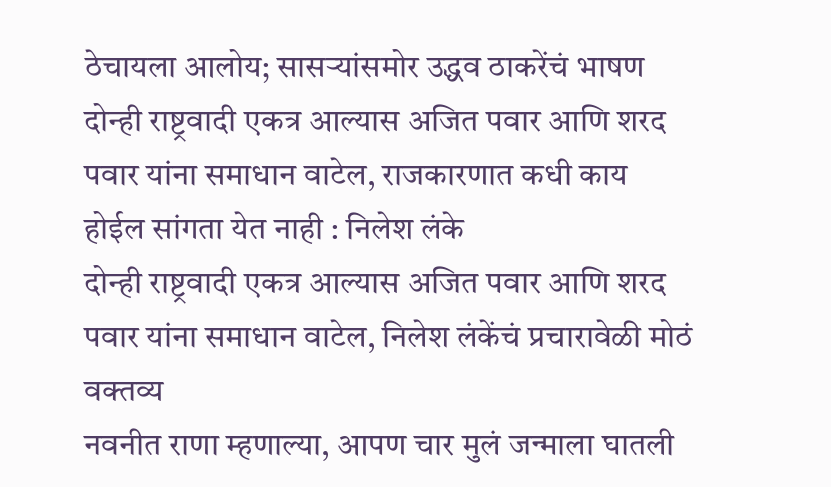ठेचायला आलोय; सासऱ्यांसमोर उद्धव ठाकरेंचं भाषण
दोन्ही राष्ट्रवादी एकत्र आल्यास अजित पवार आणि शरद पवार यांना समाधान वाटेल, राजकारणात कधी काय होईल सांगता येत नाही : निलेश लंके
दोन्ही राष्ट्रवादी एकत्र आल्यास अजित पवार आणि शरद पवार यांना समाधान वाटेल, निलेश लंकेंचं प्रचारावेळी मोठं वक्तव्य
नवनीत राणा म्हणाल्या, आपण चार मुलं जन्माला घातली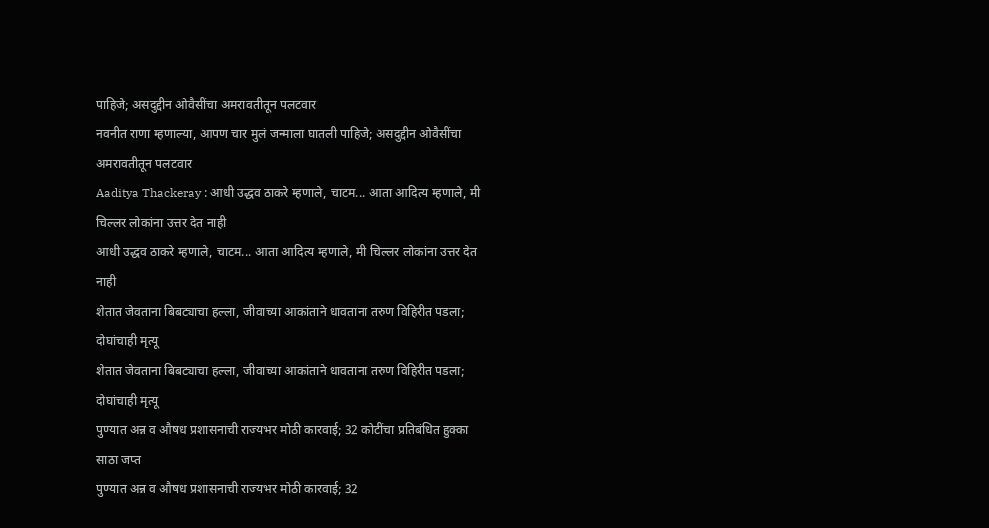पाहिजे; असदुद्दीन ओवैसींचा अमरावतीतून पलटवार
नवनीत राणा म्हणाल्या, आपण चार मुलं जन्माला घातली पाहिजे; असदुद्दीन ओवैसींचा अमरावतीतून पलटवार
Aaditya Thackeray : आधी उद्धव ठाकरे म्हणाले, चाटम... आता आदित्य म्हणाले, मी चिल्लर लोकांना उत्तर देत नाही
आधी उद्धव ठाकरे म्हणाले, चाटम... आता आदित्य म्हणाले, मी चिल्लर लोकांना उत्तर देत नाही
शेतात जेवताना बिबट्याचा हल्ला, जीवाच्या आकांताने धावताना तरुण विहिरीत पडला; दोघांचाही मृत्यू
शेतात जेवताना बिबट्याचा हल्ला, जीवाच्या आकांताने धावताना तरुण विहिरीत पडला; दोघांचाही मृत्यू
पुण्यात अन्न व औषध प्रशासनाची राज्यभर मोठी कारवाई; 32 कोटींचा प्रतिबंधित हुक्का साठा जप्त
पुण्यात अन्न व औषध प्रशासनाची राज्यभर मोठी कारवाई; 32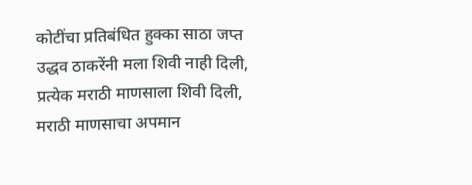कोटींचा प्रतिबंधित हुक्का साठा जप्त
उद्धव ठाकरेंनी मला शिवी नाही दिली, प्रत्येक मराठी माणसाला शिवी दिली, मराठी माणसाचा अपमान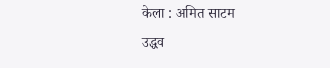केला : अमित साटम
उद्धव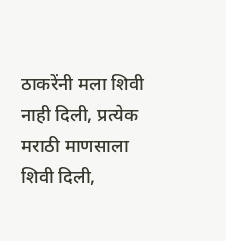ठाकरेंनी मला शिवी नाही दिली, प्रत्येक मराठी माणसाला शिवी दिली,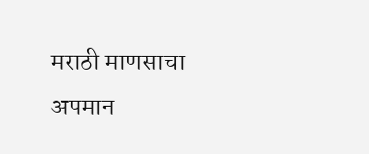मराठी माणसाचा अपमान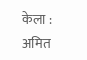केला : अमित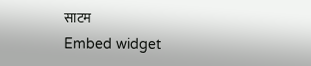साटम
Embed widget